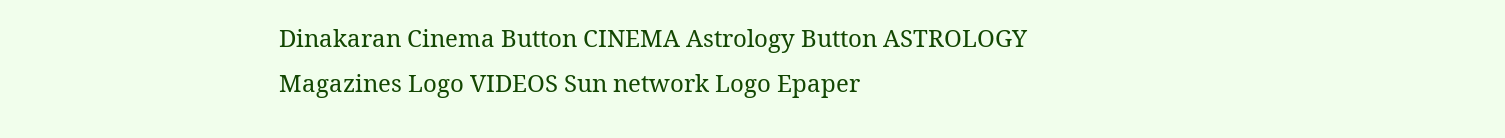Dinakaran Cinema Button CINEMA Astrology Button ASTROLOGY  Magazines Logo VIDEOS Sun network Logo Epaper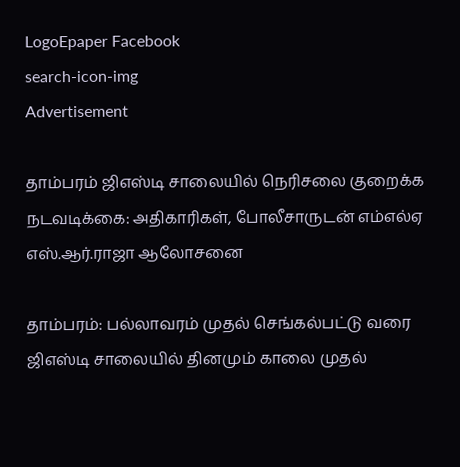LogoEpaper Facebook
search-icon-img
Advertisement

தாம்பரம் ஜிஎஸ்டி சாலையில் நெரிசலை குறைக்க நடவடிக்கை: அதிகாரிகள், போலீசாருடன் எம்எல்ஏ எஸ்.ஆர்.ராஜா ஆலோசனை

தாம்பரம்: பல்லாவரம் முதல் செங்கல்பட்டு வரை ஜிஎஸ்டி சாலையில் தினமும் காலை முதல்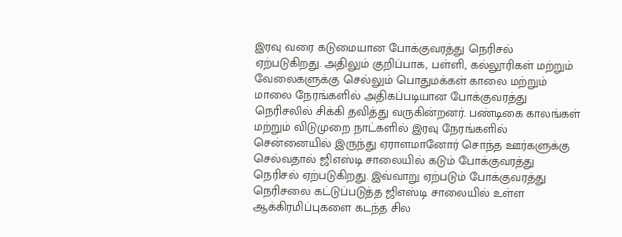இரவு வரை கடுமையான போக்குவரத்து நெரிசல் ஏற்படுகிறது. அதிலும் குறிப்பாக, பள்ளி, கல்லூரிகள் மற்றும் வேலைகளுக்கு செல்லும் பொதுமக்கள் காலை மற்றும் மாலை நேரங்களில் அதிகப்படியான போக்குவரத்து நெரிசலில் சிக்கி தவித்து வருகின்றனர். பண்டிகை காலங்கள் மற்றும் விடுமுறை நாட்களில் இரவு நேரங்களில் சென்னையில் இருந்து ஏராளமானோர் சொந்த ஊர்களுக்கு செல்வதால் ஜிஎஸ்டி சாலையில் கடும் போக்குவரத்து நெரிசல் ஏற்படுகிறது. இவ்வாறு ஏற்படும் போக்குவரத்து நெரிசலை கட்டுப்படுத்த ஜிஎஸ்டி சாலையில் உள்ள ஆக்கிரமிப்புகளை கடந்த சில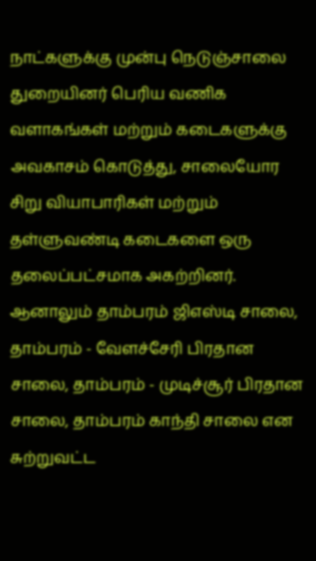நாட்களுக்கு முன்பு நெடுஞ்சாலை துறையினர் பெரிய வணிக வளாகங்கள் மற்றும் கடைகளுக்கு அவகாசம் கொடுத்து, சாலையோர சிறு வியாபாரிகள் மற்றும் தள்ளுவண்டி கடைகளை ஒரு தலைப்பட்சமாக அகற்றினர். ஆனாலும் தாம்பரம் ஜிஎஸ்டி சாலை, தாம்பரம் - வேளச்சேரி பிரதான சாலை, தாம்பரம் - முடிச்சூர் பிரதான சாலை, தாம்பரம் காந்தி சாலை என சுற்றுவட்ட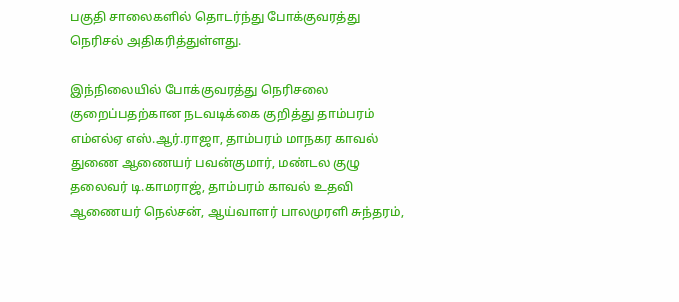பகுதி சாலைகளில் தொடர்ந்து போக்குவரத்து நெரிசல் அதிகரித்துள்ளது.

இந்நிலையில் போக்குவரத்து நெரிசலை குறைப்பதற்கான நடவடிக்கை குறித்து தாம்பரம் எம்எல்ஏ எஸ்.ஆர்.ராஜா, தாம்பரம் மாநகர காவல் துணை ஆணையர் பவன்குமார், மண்டல குழு தலைவர் டி.காமராஜ், தாம்பரம் காவல் உதவி ஆணையர் நெல்சன், ஆய்வாளர் பாலமுரளி சுந்தரம்,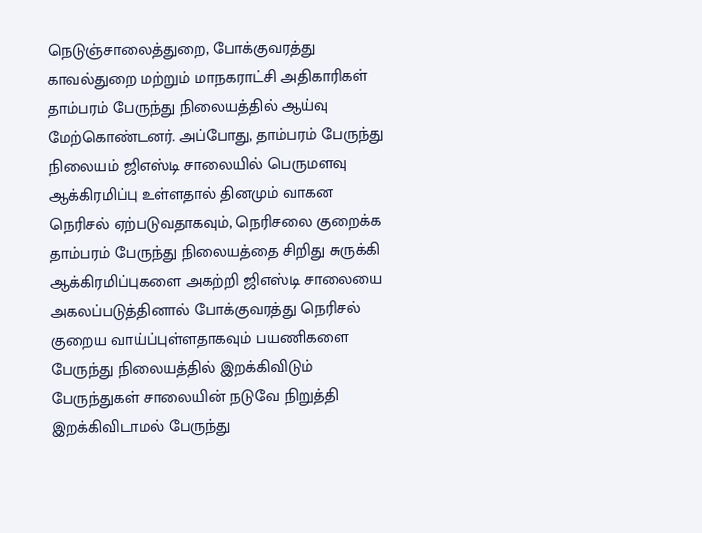நெடுஞ்சாலைத்துறை, போக்குவரத்து காவல்துறை மற்றும் மாநகராட்சி அதிகாரிகள் தாம்பரம் பேருந்து நிலையத்தில் ஆய்வு மேற்கொண்டனர். அப்போது, தாம்பரம் பேருந்து நிலையம் ஜிஎஸ்டி சாலையில் பெருமளவு ஆக்கிரமிப்பு உள்ளதால் தினமும் வாகன நெரிசல் ஏற்படுவதாகவும், நெரிசலை குறைக்க தாம்பரம் பேருந்து நிலையத்தை சிறிது சுருக்கி ஆக்கிரமிப்புகளை அகற்றி ஜிஎஸ்டி சாலையை அகலப்படுத்தினால் போக்குவரத்து நெரிசல் குறைய வாய்ப்புள்ளதாகவும் பயணிகளை பேருந்து நிலையத்தில் இறக்கிவிடும் பேருந்துகள் சாலையின் நடுவே நிறுத்தி இறக்கிவிடாமல் பேருந்து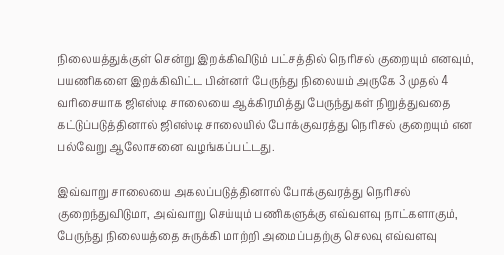நிலையத்துக்குள் சென்று இறக்கிவிடும் பட்சத்தில் நெரிசல் குறையும் எனவும், பயணிகளை இறக்கிவிட்ட பின்னர் பேருந்து நிலையம் அருகே 3 முதல் 4 வரிசையாக ஜிஎஸ்டி சாலையை ஆக்கிரமித்து பேருந்துகள் நிறுத்துவதை கட்டுப்படுத்தினால் ஜிஎஸ்டி சாலையில் போக்குவரத்து நெரிசல் குறையும் என பல்வேறு ஆலோசனை வழங்கப்பட்டது.

இவ்வாறு சாலையை அகலப்படுத்தினால் போக்குவரத்து நெரிசல் குறைந்துவிடுமா, அவ்வாறு செய்யும் பணிகளுக்கு எவ்வளவு நாட்களாகும், பேருந்து நிலையத்தை சுருக்கி மாற்றி அமைப்பதற்கு செலவு எவ்வளவு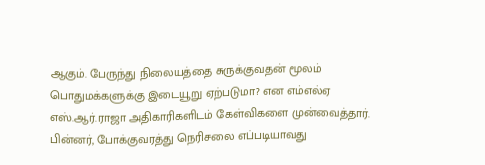ஆகும். பேருந்து நிலையத்தை சுருக்குவதன் மூலம் பொதுமக்களுக்கு இடையூறு ஏற்படுமா? என எம்எல்ஏ எஸ்.ஆர்.ராஜா அதிகாரிகளிடம் கேள்விகளை முன்வைத்தார். பின்னர், போக்குவரத்து நெரிசலை எப்படியாவது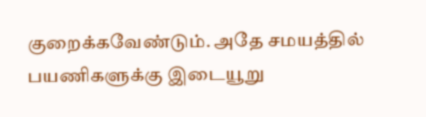குறைக்கவேண்டும். அதே சமயத்தில் பயணிகளுக்கு இடையூறு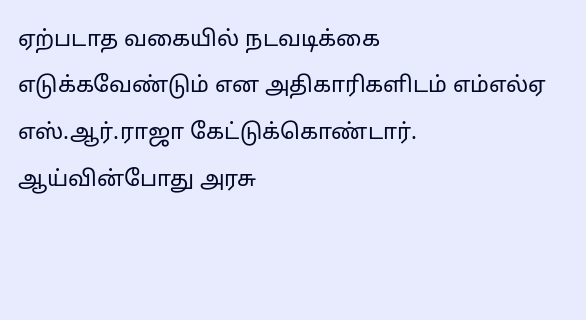ஏற்படாத வகையில் நடவடிக்கை எடுக்கவேண்டும் என அதிகாரிகளிடம் எம்எல்ஏ எஸ்.ஆர்.ராஜா கேட்டுக்கொண்டார். ஆய்வின்போது அரசு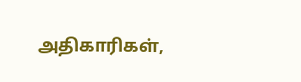அதிகாரிகள்,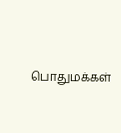பொதுமக்கள்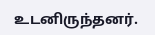உடனிருந்தனர்.